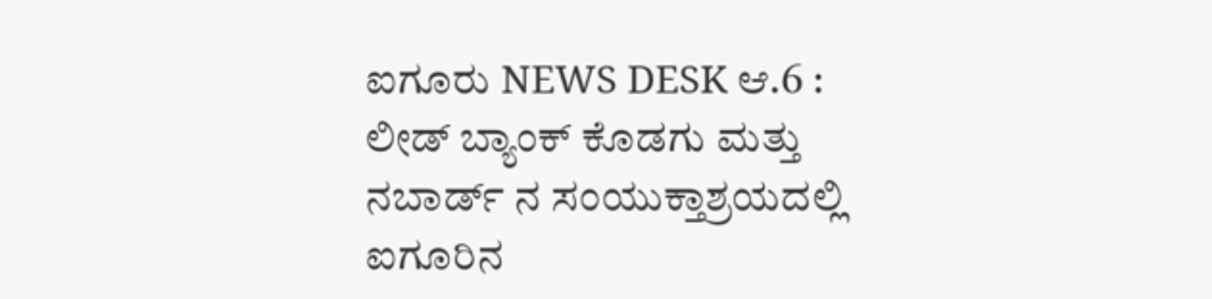ಐಗೂರು NEWS DESK ಆ.6 : ಲೀಡ್ ಬ್ಯಾಂಕ್ ಕೊಡಗು ಮತ್ತು ನಬಾರ್ಡ್ ನ ಸಂಯುಕ್ತಾಶ್ರಯದಲ್ಲಿ ಐಗೂರಿನ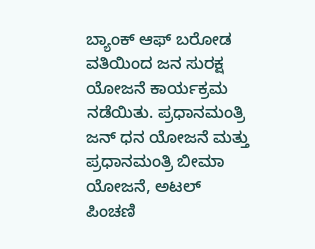ಬ್ಯಾಂಕ್ ಆಫ್ ಬರೋಡ ವತಿಯಿಂದ ಜನ ಸುರಕ್ಷ ಯೋಜನೆ ಕಾರ್ಯಕ್ರಮ ನಡೆಯಿತು. ಪ್ರಧಾನಮಂತ್ರಿ ಜನ್ ಧನ ಯೋಜನೆ ಮತ್ತು ಪ್ರಧಾನಮಂತ್ರಿ ಬೀಮಾ ಯೋಜನೆ, ಅಟಲ್ ಪಿಂಚಣಿ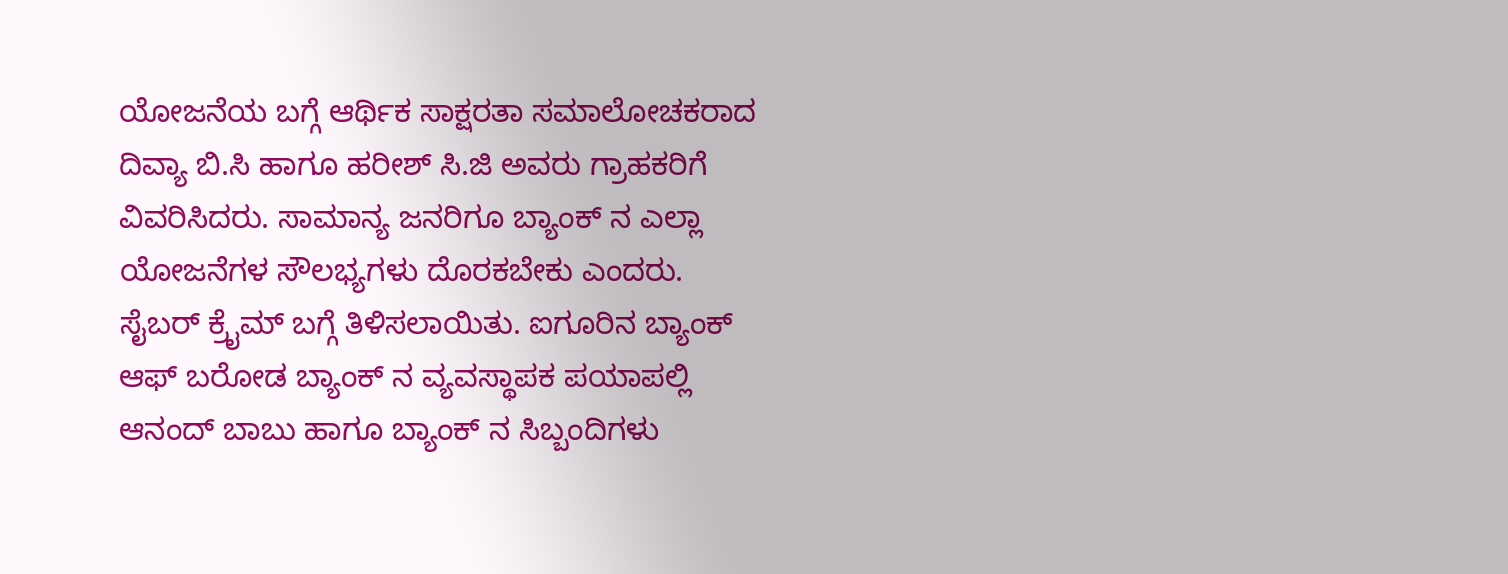ಯೋಜನೆಯ ಬಗ್ಗೆ ಆರ್ಥಿಕ ಸಾಕ್ಷರತಾ ಸಮಾಲೋಚಕರಾದ ದಿವ್ಯಾ ಬಿ.ಸಿ ಹಾಗೂ ಹರೀಶ್ ಸಿ.ಜಿ ಅವರು ಗ್ರಾಹಕರಿಗೆ ವಿವರಿಸಿದರು. ಸಾಮಾನ್ಯ ಜನರಿಗೂ ಬ್ಯಾಂಕ್ ನ ಎಲ್ಲಾ ಯೋಜನೆಗಳ ಸೌಲಭ್ಯಗಳು ದೊರಕಬೇಕು ಎಂದರು. ಸೈಬರ್ ಕ್ರೈಮ್ ಬಗ್ಗೆ ತಿಳಿಸಲಾಯಿತು. ಐಗೂರಿನ ಬ್ಯಾಂಕ್ ಆಫ್ ಬರೋಡ ಬ್ಯಾಂಕ್ ನ ವ್ಯವಸ್ಥಾಪಕ ಪಯಾಪಲ್ಲಿ ಆನಂದ್ ಬಾಬು ಹಾಗೂ ಬ್ಯಾಂಕ್ ನ ಸಿಬ್ಬಂದಿಗಳು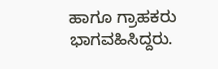ಹಾಗೂ ಗ್ರಾಹಕರು ಭಾಗವಹಿಸಿದ್ದರು.